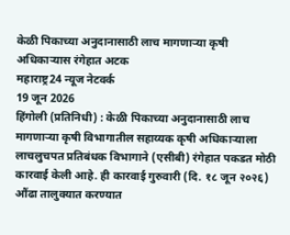केळी पिकाच्या अनुदानासाठी लाच मागणाऱ्या कृषी अधिकाऱ्यास रंगेहात अटक
महाराष्ट्र24 न्यूज नेटवर्क
19 जून 2026
हिंगोली (प्रतिनिधी) : केळी पिकाच्या अनुदानासाठी लाच मागणाऱ्या कृषी विभागातील सहाय्यक कृषी अधिकाऱ्याला लाचलुचपत प्रतिबंधक विभागाने (एसीबी) रंगेहात पकडत मोठी कारवाई केली आहे. ही कारवाई गुरुवारी (दि. १८ जून २०२६) औंढा तालुक्यात करण्यात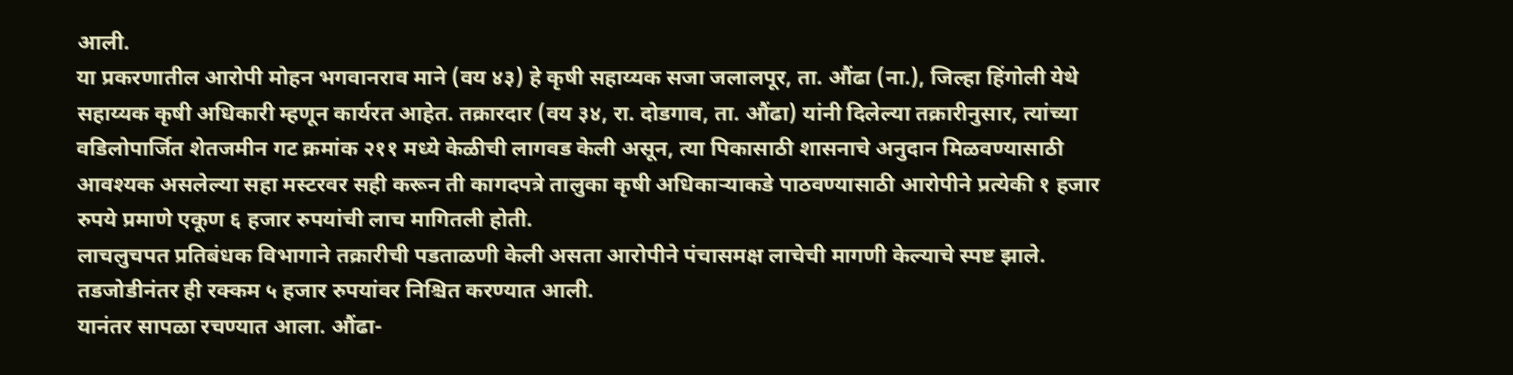आली.
या प्रकरणातील आरोपी मोहन भगवानराव माने (वय ४३) हे कृषी सहाय्यक सजा जलालपूर, ता. औंढा (ना.), जिल्हा हिंगोली येथे सहाय्यक कृषी अधिकारी म्हणून कार्यरत आहेत. तक्रारदार (वय ३४, रा. दोडगाव, ता. औंढा) यांनी दिलेल्या तक्रारीनुसार, त्यांच्या वडिलोपार्जित शेतजमीन गट क्रमांक २११ मध्ये केळीची लागवड केली असून, त्या पिकासाठी शासनाचे अनुदान मिळवण्यासाठी आवश्यक असलेल्या सहा मस्टरवर सही करून ती कागदपत्रे तालुका कृषी अधिकाऱ्याकडे पाठवण्यासाठी आरोपीने प्रत्येकी १ हजार रुपये प्रमाणे एकूण ६ हजार रुपयांची लाच मागितली होती.
लाचलुचपत प्रतिबंधक विभागाने तक्रारीची पडताळणी केली असता आरोपीने पंचासमक्ष लाचेची मागणी केल्याचे स्पष्ट झाले. तडजोडीनंतर ही रक्कम ५ हजार रुपयांवर निश्चित करण्यात आली.
यानंतर सापळा रचण्यात आला. औंढा-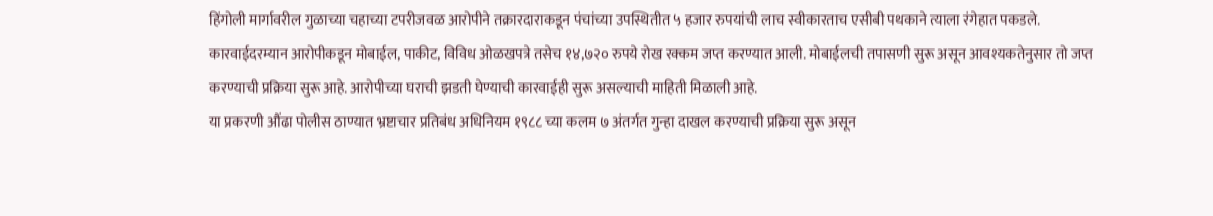हिंगोली मार्गावरील गुळाच्या चहाच्या टपरीजवळ आरोपीने तक्रारदाराकडून पंचांच्या उपस्थितीत ५ हजार रुपयांची लाच स्वीकारताच एसीबी पथकाने त्याला रंगेहात पकडले.
कारवाईदरम्यान आरोपीकडून मोबाईल, पाकीट, विविध ओळखपत्रे तसेच १४,७२० रुपये रोख रक्कम जप्त करण्यात आली. मोबाईलची तपासणी सुरू असून आवश्यकतेनुसार तो जप्त करण्याची प्रक्रिया सुरू आहे. आरोपीच्या घराची झडती घेण्याची कारवाईही सुरू असल्याची माहिती मिळाली आहे.
या प्रकरणी औंढा पोलीस ठाण्यात भ्रष्टाचार प्रतिबंध अधिनियम १९८८ च्या कलम ७ अंतर्गत गुन्हा दाखल करण्याची प्रक्रिया सुरू असून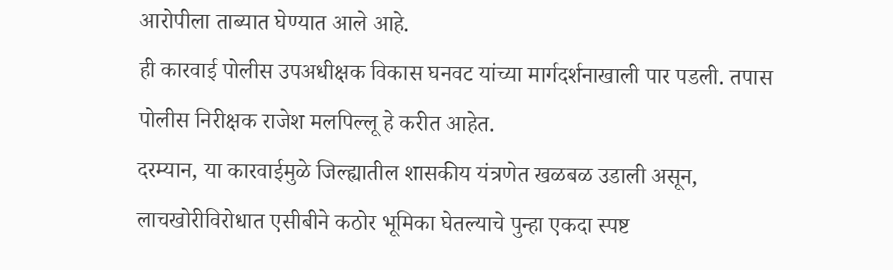आरोपीला ताब्यात घेण्यात आले आहे.
ही कारवाई पोलीस उपअधीक्षक विकास घनवट यांच्या मार्गदर्शनाखाली पार पडली. तपास पोलीस निरीक्षक राजेश मलपिल्लू हे करीत आहेत.
दरम्यान, या कारवाईमुळे जिल्ह्यातील शासकीय यंत्रणेत खळबळ उडाली असून, लाचखोरीविरोधात एसीबीने कठोर भूमिका घेतल्याचे पुन्हा एकदा स्पष्ट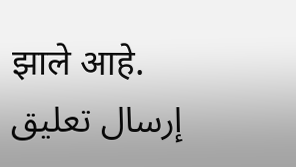झाले आहे.
إرسال تعليق